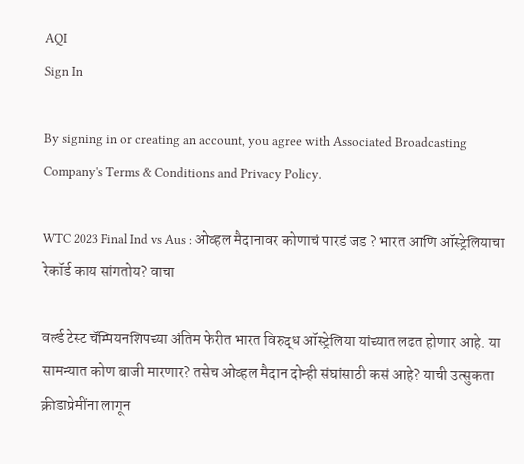AQI
Sign In

By signing in or creating an account, you agree with Associated Broadcasting Company's Terms & Conditions and Privacy Policy.

WTC 2023 Final Ind vs Aus : ओव्हल मैदानावर कोणाचं पारडं जड ? भारत आणि ऑस्ट्रेलियाचा रेकॉर्ड काय सांगतोय? वाचा

वर्ल्ड टेस्ट चॅम्पियनशिपच्या अंतिम फेरीत भारत विरुद्ध ऑस्ट्रेलिया यांच्यात लढत होणार आहे. या सामन्यात कोण बाजी मारणार? तसेच ओव्हल मैदान दोन्ही संघांसाठी कसं आहे? याची उत्सुकता क्रीडाप्रेमींना लागून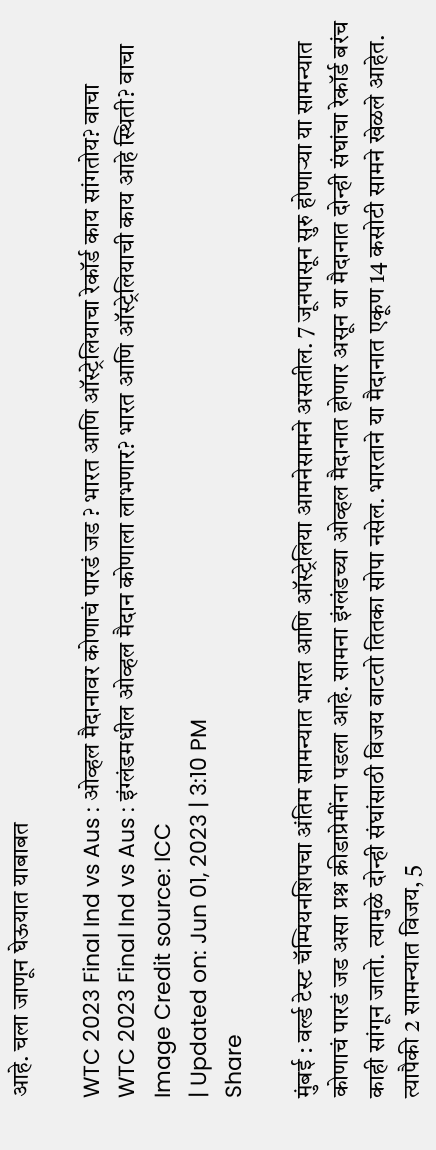आहे. चला जाणून घेऊयात याबाबत

WTC 2023 Final Ind vs Aus : ओव्हल मैदानावर कोणाचं पारडं जड ? भारत आणि ऑस्ट्रेलियाचा रेकॉर्ड काय सांगतोय? वाचा
WTC 2023 Final Ind vs Aus : इंग्लंडमधील ओव्हल मैदान कोणाला लाभणार? भारत आणि ऑस्ट्रेलियाची काय आहे स्थिती? वाचा Image Credit source: ICC
| Updated on: Jun 01, 2023 | 3:10 PM
Share

मुंबई : वर्ल्ड टेस्ट चॅम्पियनशिपचा अंतिम सामन्यात भारत आणि ऑस्ट्रेलिया आमनेसामने असतील. 7 जूनपासून सुरु होणाऱ्या या सामन्यात कोणाचं पारडं जड असा प्रश्न क्रीडाप्रेमींना पडला आहे. सामना इंग्लंडच्या ओव्हल मैदानात होणार असून या मैदानात दोन्ही संघांचा रेकॉर्ड बरंच काही सांगून जातो. त्यामुळे दोन्ही संघांसाठी विजय वाटतो तितका सोपा नसेल. भारताने या मैदानात एकूण 14 कसोटी सामने खेळले आहेत. त्यापैकी 2 सामन्यात विजय, 5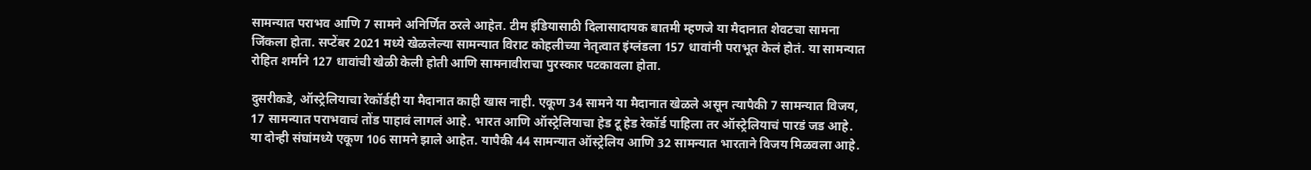सामन्यात पराभव आणि 7 सामने अनिर्णित ठरले आहेत. टीम इंडियासाठी दिलासादायक बातमी म्हणजे या मैदानात शेवटचा सामना जिंकला होता. सप्टेंबर 2021 मध्ये खेळलेल्या सामन्यात विराट कोहलीच्या नेतृत्वात इंग्लंडला 157 धावांनी पराभूत केलं होतं. या सामन्यात रोहित शर्माने 127 धावांची खेळी केली होती आणि सामनावीराचा पुरस्कार पटकावला होता.

दुसरीकडे, ऑस्ट्रेलियाचा रेकॉर्डही या मैदानात काही खास नाही. एकूण 34 सामने या मैदानात खेळले असून त्यापैकी 7 सामन्यात विजय, 17 सामन्यात पराभवाचं तोंड पाहावं लागलं आहे. भारत आणि ऑस्ट्रेलियाचा हेड टू हेड रेकॉर्ड पाहिला तर ऑस्ट्रेलियाचं पारडं जड आहे. या दोन्ही संघांमध्ये एकूण 106 सामने झाले आहेत. यापैकी 44 सामन्यात ऑस्ट्रेलिय आणि 32 सामन्यात भारताने विजय मिळवला आहे.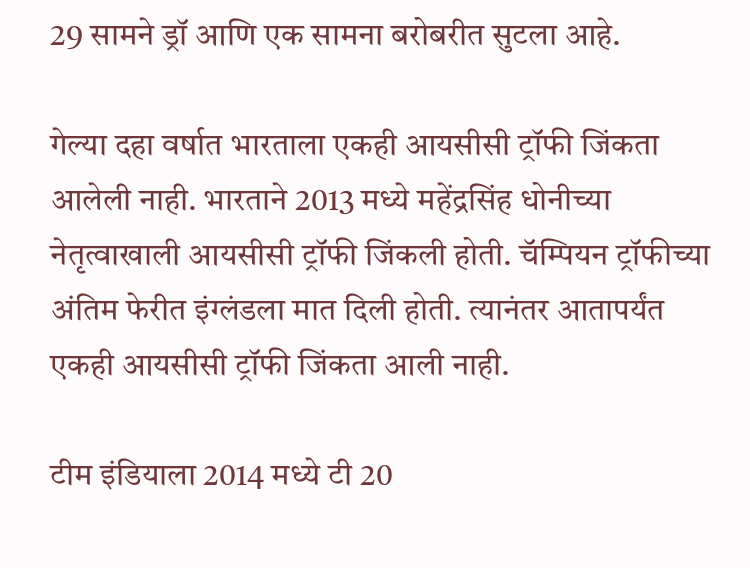29 सामने ड्रॉ आणि एक सामना बरोबरीत सुटला आहे.

गेल्या दहा वर्षात भारताला एकही आयसीसी ट्रॉफी जिंकता आलेली नाही. भारताने 2013 मध्ये महेंद्रसिंह धोनीच्या नेतृत्वाखाली आयसीसी ट्रॉफी जिंकली होती. चॅम्पियन ट्रॉफीच्या अंतिम फेरीत इंग्लंडला मात दिली होती. त्यानंतर आतापर्यंत एकही आयसीसी ट्रॉफी जिंकता आली नाही.

टीम इंडियाला 2014 मध्ये टी 20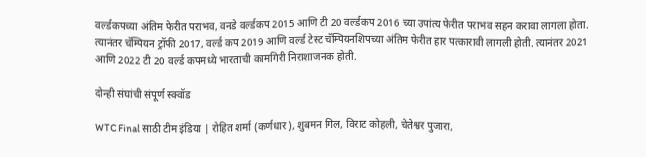वर्ल्डकपच्या अंतिम फेरीत पराभव, वनडे वर्ल्डकप 2015 आणि टी 20 वर्ल्डकप 2016 च्या उपांत्य फेरीत पराभव सहन करावा लागला होता. त्यानंतर चॅम्पियन ट्रॉफी 2017, वर्ल्ड कप 2019 आणि वर्ल्ड टेस्ट चॅम्पियनशिपच्या अंतिम फेरीत हार पत्कारावी लागली होती. त्यानंतर 2021 आणि 2022 टी 20 वर्ल्ड कपमध्ये भारताची कामगिरी निराशाजनक होती.

दोन्ही संघांची संपूर्ण स्क्वॉड

WTC Final साठी टीम इंडिया | रोहित शर्मा (कर्णधार), शुबमन गिल, विराट कोहली, चेतेश्वर पुजारा,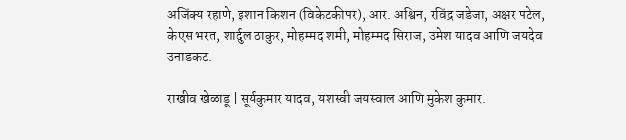अजिंक्य रहाणे, इशान किशन (विकेटकीपर), आर. अश्विन, रविंद्र जडेजा, अक्षर पटेल, केएस भरत, शार्दुल ठाकुर, मोहम्मद शमी, मोहम्मद सिराज, उमेश यादव आणि जयदेव उनाडकट.

राखीव खेळाडू | सूर्यकुमार यादव, यशस्वी जयस्वाल आणि मुकेश कुमार.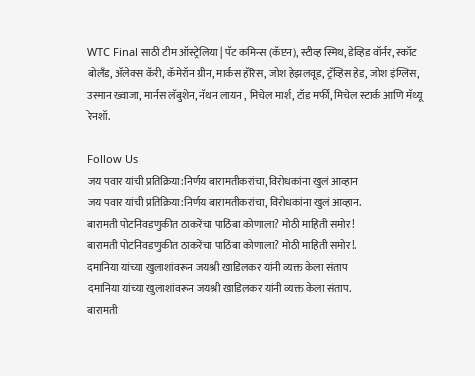WTC Final साठी टीम ऑस्ट्रेलिया | पॅट कमिन्स (कॅप्टन), स्टीव्ह स्मिथ, डेव्हिड वॉर्नर, स्कॉट बोलँड, ॲलेक्स कॅरी, कॅमेरॉन ग्रीन, मार्कस हॅरिस, जोश हेझलवूड, ट्रॅव्हिस हेड, जोश इंग्लिस, उस्मान ख्वाजा, मार्नस लॅबुशेन, नॅथन लायन , मिचेल मार्श, टॉड मर्फी, मिचेल स्टार्क आणि मॅथ्यू रेनशॉ.

Follow Us
जय पवार यांची प्रतिक्रिया:निर्णय बारामतीकरांचा, विरोधकांना खुलं आव्हान
जय पवार यांची प्रतिक्रिया:निर्णय बारामतीकरांचा, विरोधकांना खुलं आव्हान.
बारामती पोटनिवडणुकीत ठाकरेंचा पाठिंबा कोणाला? मोठी माहिती समोर!
बारामती पोटनिवडणुकीत ठाकरेंचा पाठिंबा कोणाला? मोठी माहिती समोर!.
दमानिया यांच्या खुलाशांवरून जयश्री खाडिलकर यांनी व्यक्त केला संताप
दमानिया यांच्या खुलाशांवरून जयश्री खाडिलकर यांनी व्यक्त केला संताप.
बारामती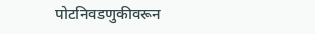पोटनिवडणुकीवरून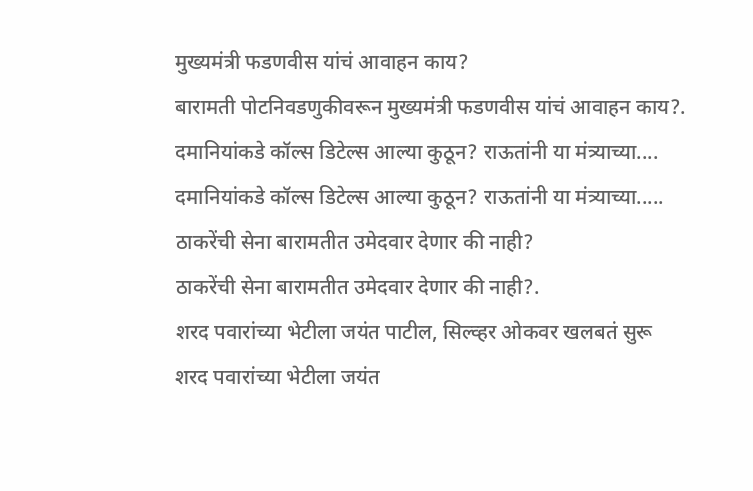मुख्यमंत्री फडणवीस यांचं आवाहन काय?
बारामती पोटनिवडणुकीवरून मुख्यमंत्री फडणवीस यांचं आवाहन काय?.
दमानियांकडे कॉल्स डिटेल्स आल्या कुठून? राऊतांनी या मंत्र्याच्या....
दमानियांकडे कॉल्स डिटेल्स आल्या कुठून? राऊतांनी या मंत्र्याच्या.....
ठाकरेंची सेना बारामतीत उमेदवार देणार की नाही?
ठाकरेंची सेना बारामतीत उमेदवार देणार की नाही?.
शरद पवारांच्या भेटीला जयंत पाटील, सिल्व्हर ओकवर खलबतं सुरू
शरद पवारांच्या भेटीला जयंत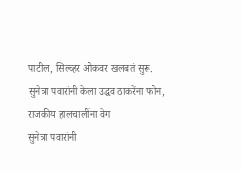पाटील, सिल्व्हर ओकवर खलबतं सुरू.
सुनेत्रा पवारांनी केला उद्धव ठाकरेंना फोन, राजकीय हालचालींना वेग
सुनेत्रा पवारांनी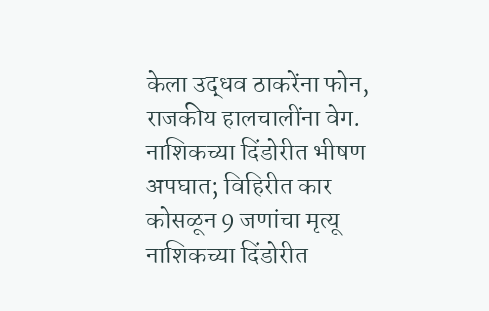केला उद्धव ठाकरेंना फोन, राजकीय हालचालींना वेग.
नाशिकच्या दिंडोरीत भीषण अपघात; विहिरीत कार कोसळून 9 जणांचा मृत्यू
नाशिकच्या दिंडोरीत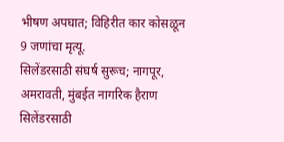भीषण अपघात; विहिरीत कार कोसळून 9 जणांचा मृत्यू.
सिलेंडरसाठी संघर्ष सुरूच; नागपूर, अमरावती, मुंबईत नागरिक हैराण
सिलेंडरसाठी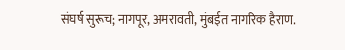संघर्ष सुरूच; नागपूर, अमरावती, मुंबईत नागरिक हैराण.